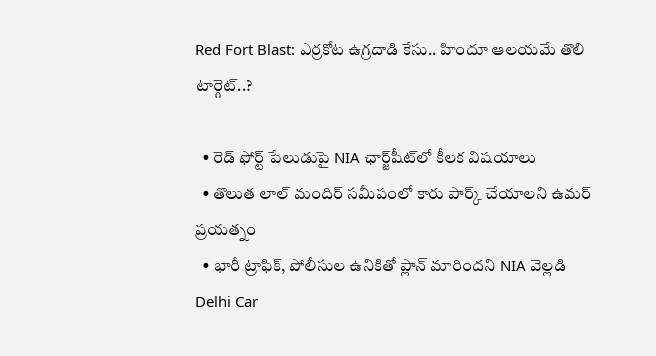Red Fort Blast: ఎర్రకోట ఉగ్రదాడి కేసు.. హిందూ ఆలయమే తొలి టార్గెట్..?

  • రెడ్ ఫోర్ట్ పేలుడుపై NIA ఛార్జ్‌షీట్‌లో కీలక విషయాలు
  • తొలుత లాల్ మందిర్ సమీపంలో కారు పార్క్ చేయాలని ఉమర్ ప్రయత్నం
  • భారీ ట్రాఫిక్, పోలీసుల ఉనికితో ప్లాన్ మారిందని NIA వెల్లడి
Delhi Car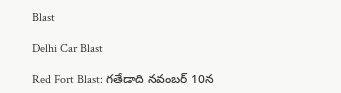Blast

Delhi Car Blast

Red Fort Blast: గతేడాది నవంబర్ 10న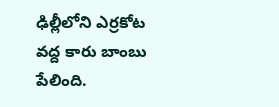ఢిల్లీలోని ఎర్రకోట వద్ద కారు బాంబు పేలింది.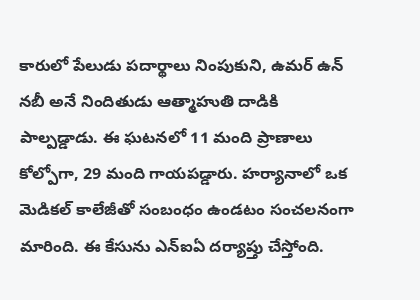కారులో పేలుడు పదార్థాలు నింపుకుని, ఉమర్ ఉన్ నబీ అనే నిందితుడు ఆత్మాహుతి దాడికి పాల్పడ్డాడు. ఈ ఘటనలో 11 మంది ప్రాణాలు కోల్పోగా, 29 మంది గాయపడ్డారు. హర్యానాలో ఒక మెడికల్ కాలేజీతో సంబంధం ఉండటం సంచలనంగా మారింది. ఈ కేసును ఎన్ఐఏ దర్యాప్తు చేస్తోంది.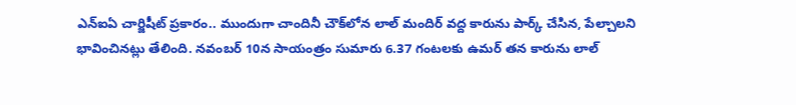ఎన్‌ఐఏ చార్జిషీట్ ప్రకారం.. ముందుగా చాందినీ చౌక్‌లోన లాల్ మందిర్ వద్ద కారును పార్క్ చేసిన, పేల్చాలని భావించినట్లు తేలింది. నవంబర్ 10న సాయంత్రం సుమారు 6.37 గంటలకు ఉమర్ తన కారును లాల్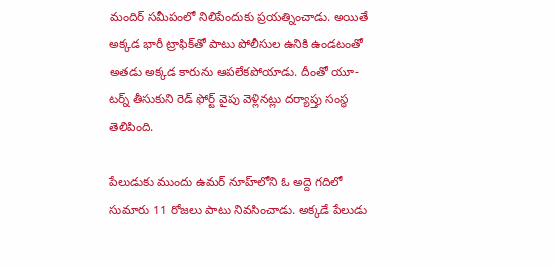మందిర్ సమీపంలో నిలిపేందుకు ప్రయత్నించాడు. అయితే అక్కడ భారీ ట్రాఫిక్‌తో పాటు పోలీసుల ఉనికి ఉండటంతో అతడు అక్కడ కారును ఆపలేకపోయాడు. దీంతో యూ-టర్న్ తీసుకుని రెడ్ ఫోర్ట్ వైపు వెళ్లినట్లు దర్యాప్తు సంస్థ తెలిపింది.

పేలుడుకు ముందు ఉమర్ నూహ్‌లోని ఓ అద్దె గదిలో సుమారు 11 రోజలు పాటు నివసించాడు. అక్కడే పేలుడు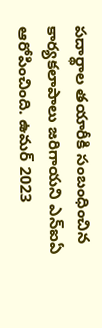పదార్థాల తయారీకి సంబంధించిన కార్యకలాపాలు జరిగాయని ఎన్ఐఏ ఆరోపించింది. ఉమర్ 2023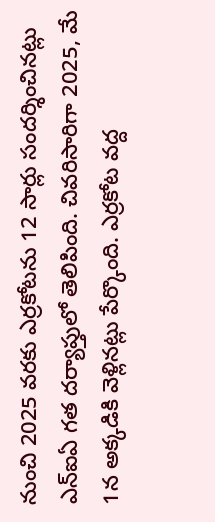నుంచి 2025 వరకు ఎర్రకోటను 12 సార్లు సందర్శించినట్లు ఎన్ఐఏ గత దర్యాప్తులో తెలిపింది. చివరిసారిగా 2025, మే 1న అక్కడికి వెళ్లినట్లు పేర్కొంది. ఎర్రకోట వద్ద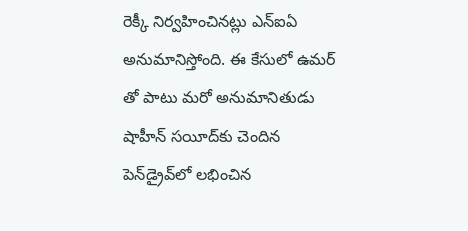రెక్కీ నిర్వహించినట్లు ఎన్ఐఏ అనుమానిస్తోంది. ఈ కేసులో ఉమర్ తో పాటు మరో అనుమానితుడు షాహీన్ సయీద్‌కు చెందిన పెన్‌డ్రైవ్‌లో లభించిన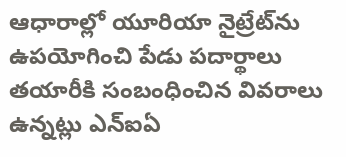ఆధారాల్లో యూరియా నైట్రేట్‌‌ను ఉపయోగించి పేడు పదార్థాలు తయారీకి సంబంధించిన వివరాలు ఉన్నట్లు ఎన్ఐఏ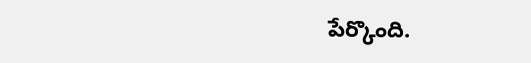పేర్కొంది.